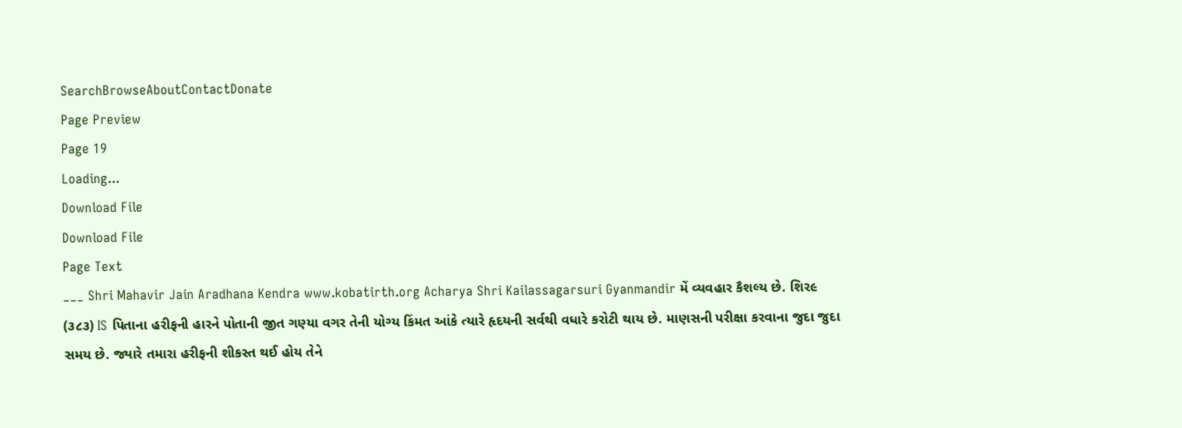SearchBrowseAboutContactDonate
Page Preview
Page 19
Loading...
Download File
Download File
Page Text
___ Shri Mahavir Jain Aradhana Kendra www.kobatirth.org Acharya Shri Kailassagarsuri Gyanmandir મેં વ્યવહાર કૈશલ્ય છે. શિર૯ (૩૮૩) IS પિતાના હરીફની હારને પોતાની જીત ગણ્યા વગર તેની યોગ્ય કિંમત આંકે ત્યારે હૃદયની સર્વથી વધારે કરોટી થાય છે. માણસની પરીક્ષા કરવાના જુદા જુદા સમય છે. જ્યારે તમારા હરીફની શીકસ્ત થઈ હોય તેને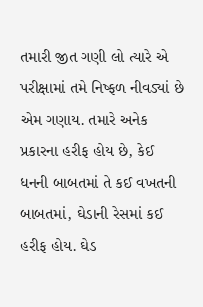તમારી જીત ગણી લો ત્યારે એ પરીક્ષામાં તમે નિષ્ફળ નીવડ્યાં છે એમ ગણાય. તમારે અનેક પ્રકારના હરીફ હોય છે, કેઈ ધનની બાબતમાં તે કઈ વખતની બાબતમાં, ઘેડાની રેસમાં કઈ હરીફ હોય. ઘેડ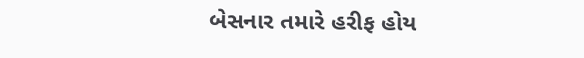બેસનાર તમારે હરીફ હોય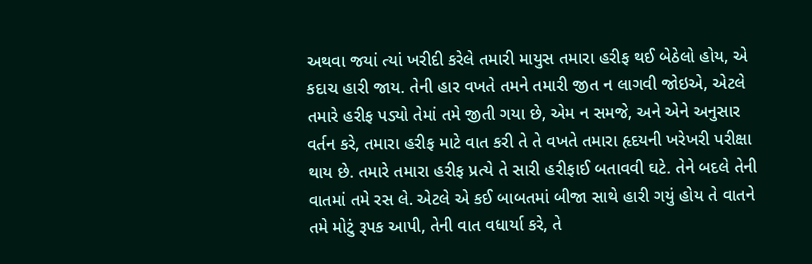અથવા જયાં ત્યાં ખરીદી કરેલે તમારી માયુસ તમારા હરીફ થઈ બેઠેલો હોય, એ કદાચ હારી જાય. તેની હાર વખતે તમને તમારી જીત ન લાગવી જોઇએ, એટલે તમારે હરીફ પડ્યો તેમાં તમે જીતી ગયા છે, એમ ન સમજે, અને એને અનુસાર વર્તન કરે, તમારા હરીફ માટે વાત કરી તે તે વખતે તમારા હૃદયની ખરેખરી પરીક્ષા થાય છે. તમારે તમારા હરીફ પ્રત્યે તે સારી હરીફાઈ બતાવવી ઘટે. તેને બદલે તેની વાતમાં તમે રસ લે. એટલે એ કઈ બાબતમાં બીજા સાથે હારી ગયું હોય તે વાતને તમે મોટું રૂપક આપી, તેની વાત વધાર્યા કરે, તે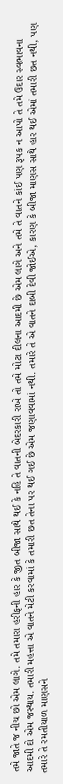તમે જાતે જ નીચ છો એમ લાગે. તમે તમારા હરીફની હાર કે જીત બીજા સાથે થઈ કે નહિ તે વાતની બેદરકારી રાખે તો તમે મોટા દીલના આદમી છે એમ લાગે અને તમે તે વાતને કાંઈ પણ રૂપક ન આપો તે તમે ઉદાર સ્વભાવના આદમી દો એમ જસ્થાય. તમારી મહત્તા એ વાતને મેટી કરવામાં કે તમારી છત તેના પર થઈ ગઈ છે એમ જણાવવામાં નથી. તમારે તે એ વાતને દાબી દેવી જોઈએ, કારણ કે બીજા માણસ સાથે હાર થઈ એમાં તમારી છત નથી, પણ તમારે તે રમતીયાળ માણસને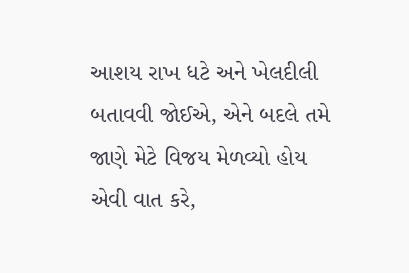આશય રાખ ધટે અને ખેલદીલી બતાવવી જોઈએ, એને બદલે તમે જાણે મેટે વિજય મેળવ્યો હોય એવી વાત કરે,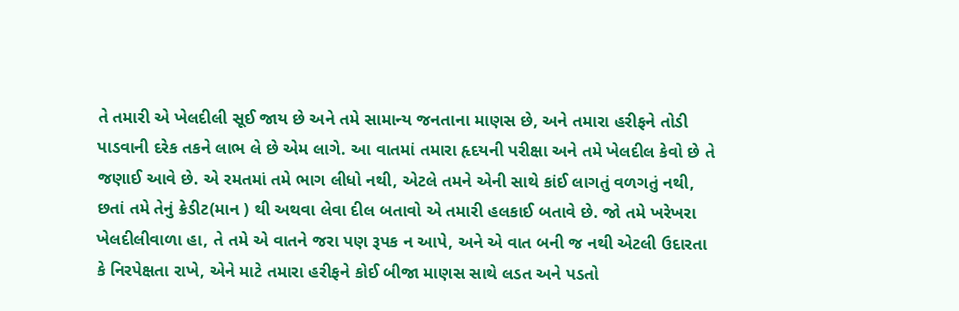તે તમારી એ ખેલદીલી સૂઈ જાય છે અને તમે સામાન્ય જનતાના માણસ છે, અને તમારા હરીફને તોડી પાડવાની દરેક તકને લાભ લે છે એમ લાગે. આ વાતમાં તમારા હૃદયની પરીક્ષા અને તમે ખેલદીલ કેવો છે તે જણાઈ આવે છે. એ રમતમાં તમે ભાગ લીધો નથી, એટલે તમને એની સાથે કાંઈ લાગતું વળગતું નથી, છતાં તમે તેનું ક્રેડીટ(માન ) થી અથવા લેવા દીલ બતાવો એ તમારી હલકાઈ બતાવે છે. જો તમે ખરેખરા ખેલદીલીવાળા હા, તે તમે એ વાતને જરા પણ રૂપક ન આપે, અને એ વાત બની જ નથી એટલી ઉદારતા કે નિરપેક્ષતા રાખે, એને માટે તમારા હરીફને કોઈ બીજા માણસ સાથે લડત અને પડતો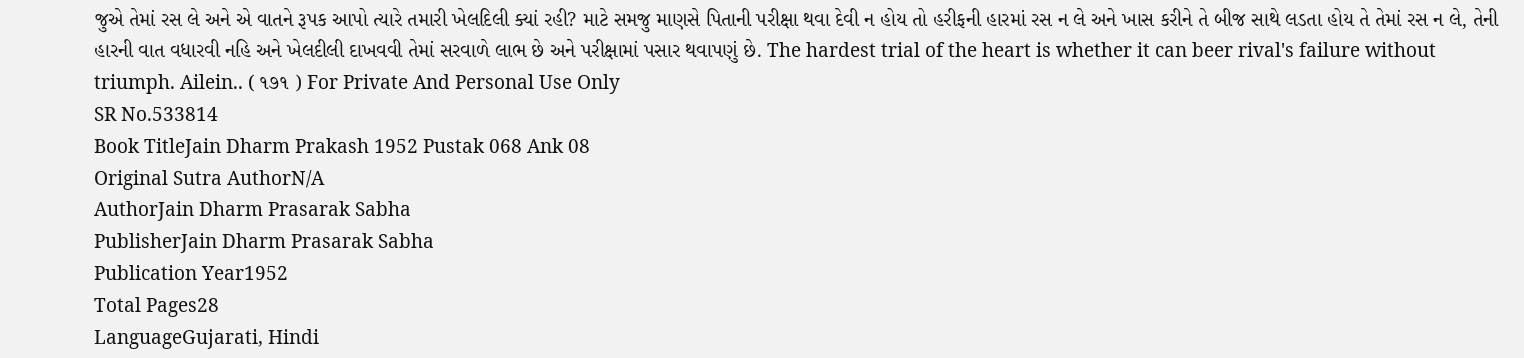જુએ તેમાં રસ લે અને એ વાતને રૂપક આપો ત્યારે તમારી ખેલદિલી ક્યાં રહી? માટે સમજુ માણસે પિતાની પરીક્ષા થવા દેવી ન હોય તો હરીફની હારમાં રસ ન લે અને ખાસ કરીને તે બીજ સાથે લડતા હોય તે તેમાં રસ ન લે, તેની હારની વાત વધારવી નહિ અને ખેલદીલી દાખવવી તેમાં સરવાળે લાભ છે અને પરીક્ષામાં પસાર થવાપણું છે. The hardest trial of the heart is whether it can beer rival's failure without triumph. Ailein.. ( ૧૭૧ ) For Private And Personal Use Only
SR No.533814
Book TitleJain Dharm Prakash 1952 Pustak 068 Ank 08
Original Sutra AuthorN/A
AuthorJain Dharm Prasarak Sabha
PublisherJain Dharm Prasarak Sabha
Publication Year1952
Total Pages28
LanguageGujarati, Hindi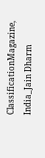ClassificationMagazine, India_Jain Dharm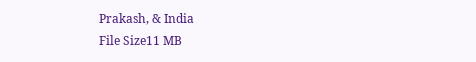Prakash, & India
File Size11 MB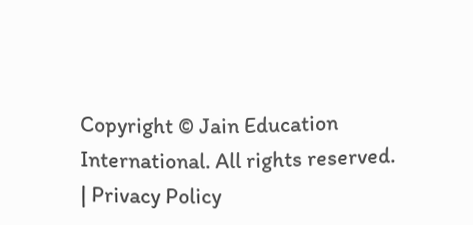Copyright © Jain Education International. All rights reserved. | Privacy Policy